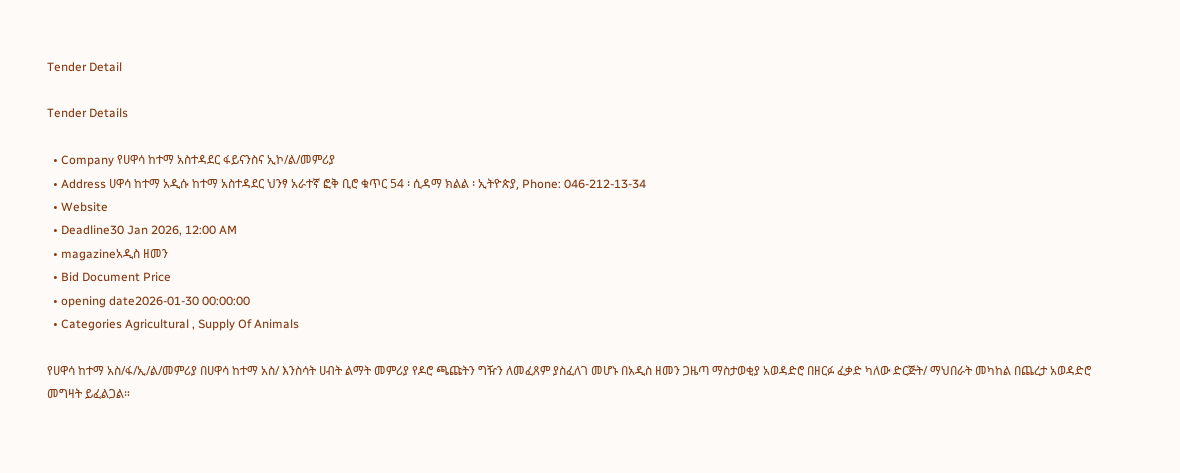Tender Detail

Tender Details

  • Company የሀዋሳ ከተማ አስተዳደር ፋይናንስና ኢኮ/ል/መምሪያ
  • Address ሀዋሳ ከተማ አዲሱ ከተማ አስተዳደር ህንፃ አራተኛ ፎቅ ቢሮ ቁጥር 54 ፡ ሲዳማ ክልል ፡ ኢትዮጵያ, Phone: 046-212-13-34
  • Website
  • Deadline30 Jan 2026, 12:00 AM
  • magazineአዲስ ዘመን
  • Bid Document Price
  • opening date2026-01-30 00:00:00
  • Categories Agricultural , Supply Of Animals

የሀዋሳ ከተማ አስ/ፋ/ኢ/ል/መምሪያ በሀዋሳ ከተማ አስ/ እንስሳት ሀብት ልማት መምሪያ የዶሮ ጫጩትን ግዥን ለመፈጸም ያስፈለገ መሆኑ በአዲስ ዘመን ጋዜጣ ማስታወቂያ አወዳድሮ በዘርፉ ፈቃድ ካለው ድርጅት/ ማህበራት መካከል በጨረታ አወዳድሮ መግዛት ይፈልጋል።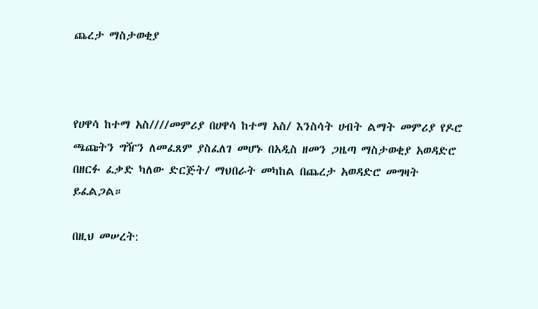ጨረታ ማስታወቂያ



የሀዋሳ ከተማ አስ////መምሪያ በሀዋሳ ከተማ አስ/ እንስሳት ሀብት ልማት መምሪያ የዶሮ ጫጩትን ግዥን ለመፈጸም ያስፈለገ መሆኑ በአዲስ ዘመን ጋዜጣ ማስታወቂያ አወዳድሮ በዘርፉ ፈቃድ ካለው ድርጅት/ ማህበራት መካከል በጨረታ አወዳድሮ መግዛት ይፈልጋል።

በዚህ መሠረት: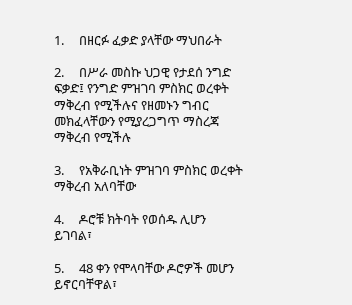1.     በዘርፉ ፈቃድ ያላቸው ማህበራት

2.     በሥራ መስኩ ህጋዊ የታደሰ ንግድ ፍቃድ፤ የንግድ ምዝገባ ምስክር ወረቀት ማቅረብ የሚችሉና የዘመኑን ግብር መክፈላቸውን የሚያረጋግጥ ማስረጃ ማቅረብ የሚችሉ

3.     የአቅራቢነት ምዝገባ ምስክር ወረቀት ማቅረብ አለባቸው

4.     ዶሮቹ ክትባት የወሰዱ ሊሆን ይገባል፣

5.     48 ቀን የሞላባቸው ዶሮዎች መሆን ይኖርባቸዋል፣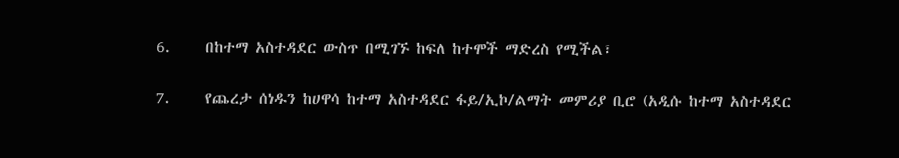6.     በከተማ አስተዳደር ውስጥ በሚገኙ ከፍለ ከተሞች ማድረስ የሚችል፣

7.     የጨረታ ሰነዱን ከሀዋሳ ከተማ አስተዳደር ፋይ/ኢኮ/ልማት መምሪያ ቢሮ (አዲሱ ከተማ አስተዳደር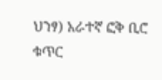ህንፃ) አራተኛ ፎቅ ቢሮ ቁጥር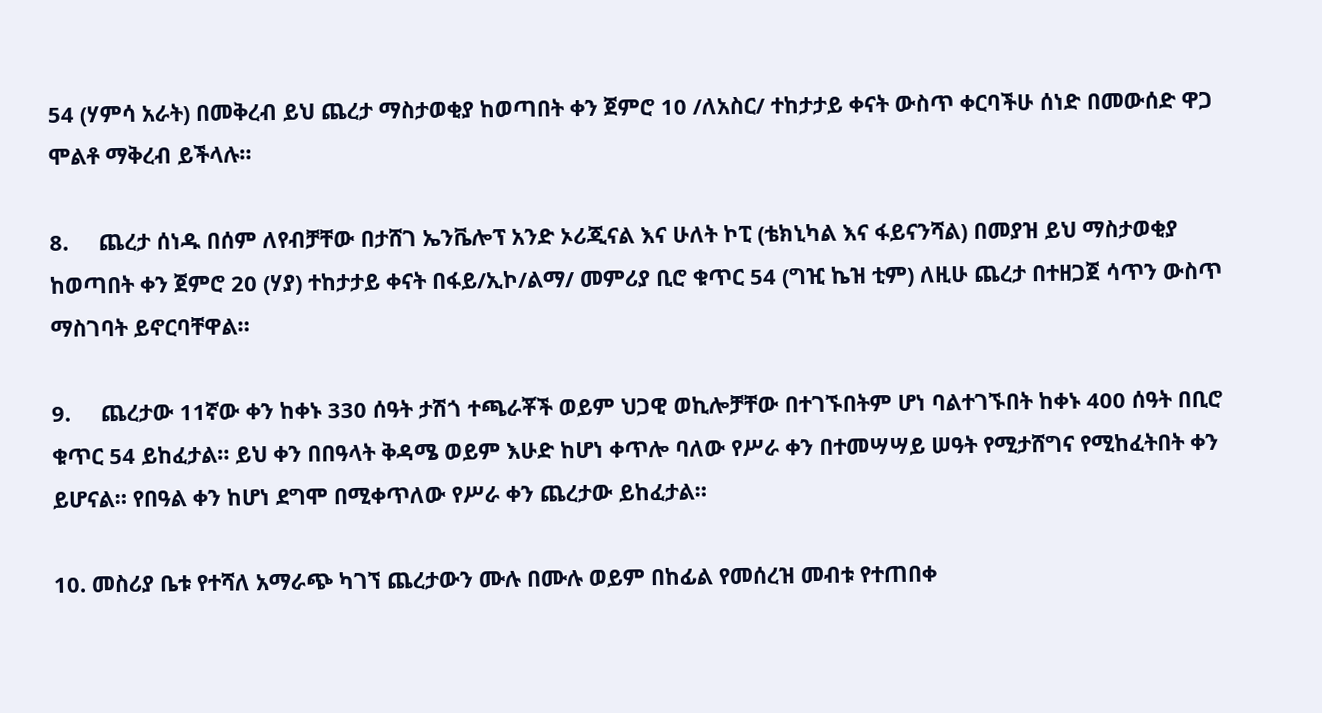54 (ሃምሳ አራት) በመቅረብ ይህ ጨረታ ማስታወቂያ ከወጣበት ቀን ጀምሮ 10 /ለአስር/ ተከታታይ ቀናት ውስጥ ቀርባችሁ ሰነድ በመውሰድ ዋጋ ሞልቶ ማቅረብ ይችላሉ።

8.     ጨረታ ሰነዱ በሰም ለየብቻቸው በታሸገ ኤንቬሎፕ አንድ ኦሪጂናል እና ሁለት ኮፒ (ቴክኒካል እና ፋይናንሻል) በመያዝ ይህ ማስታወቂያ ከወጣበት ቀን ጀምሮ 20 (ሃያ) ተከታታይ ቀናት በፋይ/ኢኮ/ልማ/ መምሪያ ቢሮ ቁጥር 54 (ግዢ ኬዝ ቲም) ለዚሁ ጨረታ በተዘጋጀ ሳጥን ውስጥ ማስገባት ይኖርባቸዋል።

9.     ጨረታው 11ኛው ቀን ከቀኑ 330 ሰዓት ታሽጎ ተጫራቾች ወይም ህጋዊ ወኪሎቻቸው በተገኙበትም ሆነ ባልተገኙበት ከቀኑ 400 ሰዓት በቢሮ ቁጥር 54 ይከፈታል። ይህ ቀን በበዓላት ቅዳሜ ወይም እሁድ ከሆነ ቀጥሎ ባለው የሥራ ቀን በተመሣሣይ ሠዓት የሚታሸግና የሚከፈትበት ቀን ይሆናል። የበዓል ቀን ከሆነ ደግሞ በሚቀጥለው የሥራ ቀን ጨረታው ይከፈታል።

10. መስሪያ ቤቱ የተሻለ አማራጭ ካገኘ ጨረታውን ሙሉ በሙሉ ወይም በከፊል የመሰረዝ መብቱ የተጠበቀ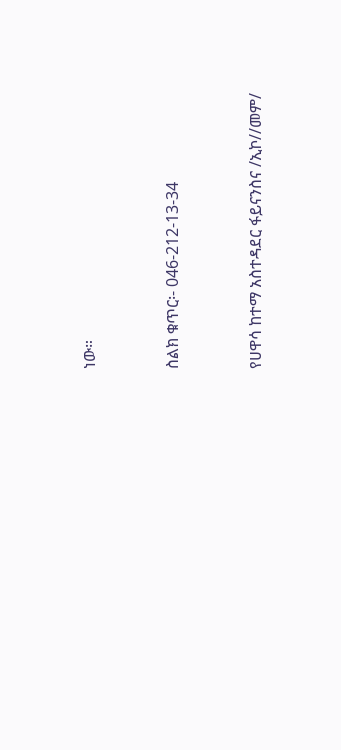ነው።



ስልክ ቁጥር፡- 046-212-13-34



የሀዋሳ ከተማ አስተዳደር ፋይናንስና /ኢኮ//መም/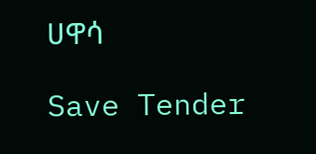ሀዋሳ

Save Tender